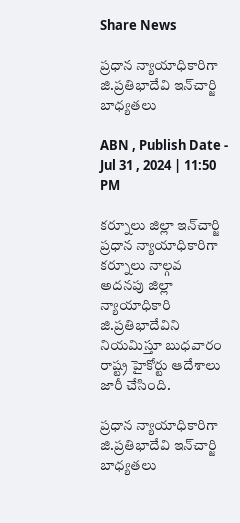Share News

ప్రధాన న్యాయాధికారిగా జి.ప్రతిభాదేవి ఇన్‌చార్జి బాధ్యతలు

ABN , Publish Date - Jul 31 , 2024 | 11:50 PM

కర్నూలు జిల్లా ఇన్‌చార్జి ప్రధాన న్యాయాధికారిగా కర్నూలు నాల్గవ అదనపు జిల్లా న్యాయాధికారి జి.ప్రతిభాదేవిని నియమిస్తూ బుధవారం రాష్ట్ర హైకోర్టు ఆదేశాలు జారీ చేసింది.

ప్రధాన న్యాయాధికారిగా జి.ప్రతిభాదేవి ఇన్‌చార్జి బాధ్యతలు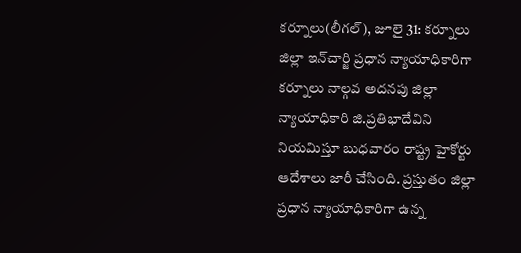కర్నూలు(లీగల్‌), జూలై 31: కర్నూలు జిల్లా ఇన్‌చార్జి ప్రధాన న్యాయాధికారిగా కర్నూలు నాల్గవ అదనపు జిల్లా న్యాయాధికారి జి.ప్రతిభాదేవిని నియమిస్తూ బుధవారం రాష్ట్ర హైకోర్టు ఆదేశాలు జారీ చేసింది. ప్రస్తుతం జిల్లా ప్రధాన న్యాయాధికారిగా ఉన్న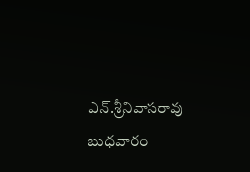ఎన్‌.శ్రీనివాసరావు బుధవారం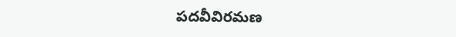పదవీవిరమణ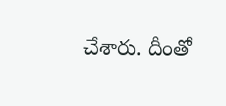చేశారు. దీంతో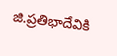జి.ప్రతిభాదేవికి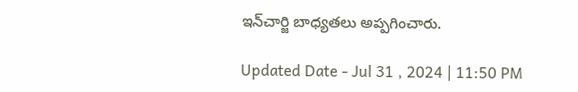ఇన్‌చార్జి బాధ్యతలు అప్పగించారు.

Updated Date - Jul 31 , 2024 | 11:50 PM